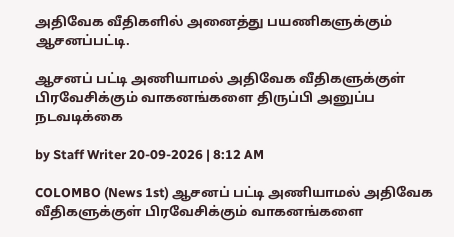அதிவேக வீதிகளில் அனைத்து பயணிகளுக்கும் ஆசனப்பட்டி.

ஆசனப் பட்டி அணியாமல் அதிவேக வீதிகளுக்குள் பிரவேசிக்கும் வாகனங்களை திருப்பி அனுப்ப நடவடிக்கை

by Staff Writer 20-09-2026 | 8:12 AM

COLOMBO (News 1st) ஆசனப் பட்டி அணியாமல் அதிவேக வீதிகளுக்குள் பிரவேசிக்கும் வாகனங்களை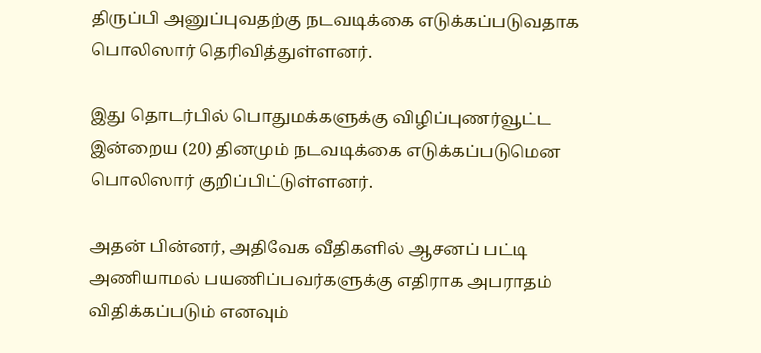திருப்பி அனுப்புவதற்கு நடவடிக்கை எடுக்கப்படுவதாக பொலிஸார் தெரிவித்துள்ளனர்.

இது தொடர்பில் பொதுமக்களுக்கு விழிப்புணர்வூட்ட இன்றைய (20) தினமும் நடவடிக்கை எடுக்கப்படுமென பொலிஸார் குறிப்பிட்டுள்ளனர்.

அதன் பின்னர், அதிவேக வீதிகளில் ஆசனப் பட்டி அணியாமல் பயணிப்பவர்களுக்கு எதிராக அபராதம் விதிக்கப்படும் எனவும்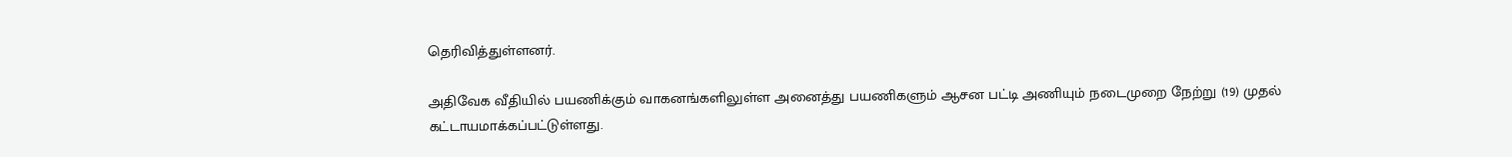தெரிவித்துள்ளனர்.

அதிவேக வீதியில் பயணிக்கும் வாகனங்களிலுள்ள அனைத்து பயணிகளும் ஆசன பட்டி அணியும் நடைமுறை நேற்று (19) முதல் கட்டாயமாக்கப்பட்டுள்ளது.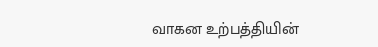வாகன உற்பத்தியின்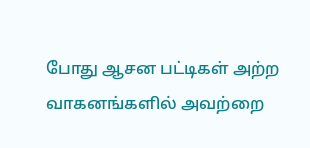போது ஆசன பட்டிகள் அற்ற வாகனங்களில் அவற்றை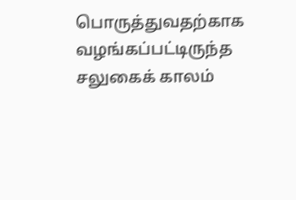பொருத்துவதற்காக வழங்கப்பட்டிருந்த சலுகைக் காலம்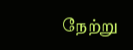நேற்று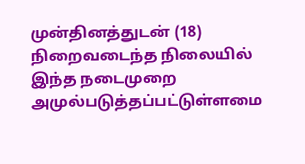முன்தினத்துடன் (18) நிறைவடைந்த நிலையில் இந்த நடைமுறை அமுல்படுத்தப்பட்டுள்ளமை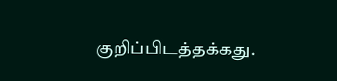குறிப்பிடத்தக்கது.